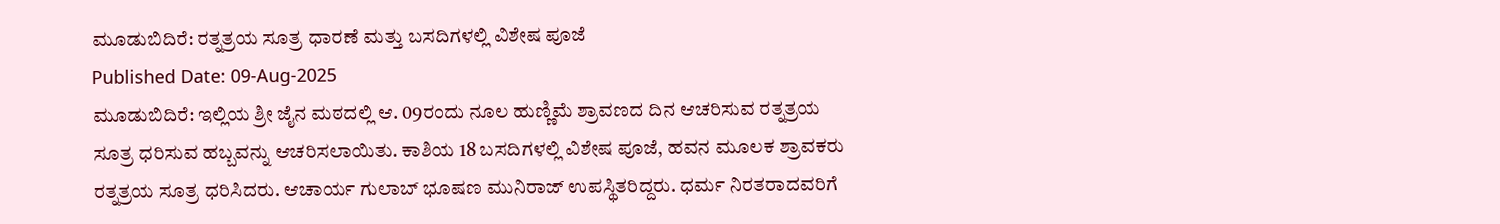ಮೂಡುಬಿದಿರೆ: ರತ್ನತ್ರಯ ಸೂತ್ರ ಧಾರಣೆ ಮತ್ತು ಬಸದಿಗಳಲ್ಲಿ ವಿಶೇಷ ಪೂಜೆ
Published Date: 09-Aug-2025
ಮೂಡುಬಿದಿರೆ: ಇಲ್ಲಿಯ ಶ್ರೀ ಜೈನ ಮಠದಲ್ಲಿ ಆ. 09ರಂದು ನೂಲ ಹುಣ್ಣಿಮೆ ಶ್ರಾವಣದ ದಿನ ಆಚರಿಸುವ ರತ್ನತ್ರಯ ಸೂತ್ರ ಧರಿಸುವ ಹಬ್ಬವನ್ನು ಆಚರಿಸಲಾಯಿತು. ಕಾಶಿಯ 18 ಬಸದಿಗಳಲ್ಲಿ ವಿಶೇಷ ಪೂಜೆ, ಹವನ ಮೂಲಕ ಶ್ರಾವಕರು ರತ್ನತ್ರಯ ಸೂತ್ರ ಧರಿಸಿದರು. ಆಚಾರ್ಯ ಗುಲಾಬ್ ಭೂಷಣ ಮುನಿರಾಜ್ ಉಪಸ್ಥಿತರಿದ್ದರು. ಧರ್ಮ ನಿರತರಾದವರಿಗೆ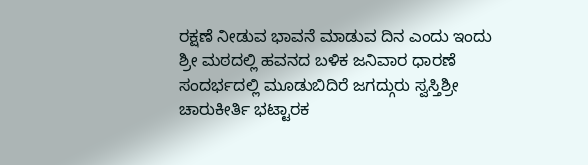ರಕ್ಷಣೆ ನೀಡುವ ಭಾವನೆ ಮಾಡುವ ದಿನ ಎಂದು ಇಂದು ಶ್ರೀ ಮಠದಲ್ಲಿ ಹವನದ ಬಳಿಕ ಜನಿವಾರ ಧಾರಣೆ ಸಂದರ್ಭದಲ್ಲಿ ಮೂಡುಬಿದಿರೆ ಜಗದ್ಗುರು ಸ್ವಸ್ತಿಶ್ರೀ ಚಾರುಕೀರ್ತಿ ಭಟ್ಟಾರಕ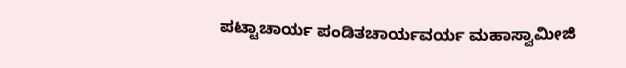ಪಟ್ಟಾಚಾರ್ಯ ಪಂಡಿತಚಾರ್ಯವರ್ಯ ಮಹಾಸ್ವಾಮೀಜಿ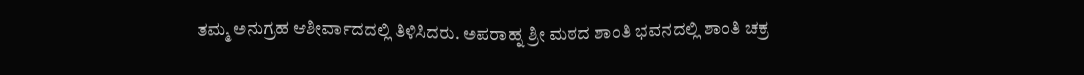ತಮ್ಮ ಅನುಗ್ರಹ ಆಶೀರ್ವಾದದಲ್ಲಿ ತಿಳಿಸಿದರು. ಅಪರಾಹ್ನ ಶ್ರೀ ಮಠದ ಶಾಂತಿ ಭವನದಲ್ಲಿ ಶಾಂತಿ ಚಕ್ರ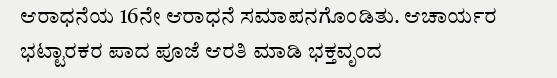ಆರಾಧನೆಯ 16ನೇ ಆರಾಧನೆ ಸಮಾಪನಗೊಂಡಿತು. ಆಚಾರ್ಯರ ಭಟ್ಟಾರಕರ ಪಾದ ಪೂಜೆ ಆರತಿ ಮಾಡಿ ಭಕ್ತವೃಂದ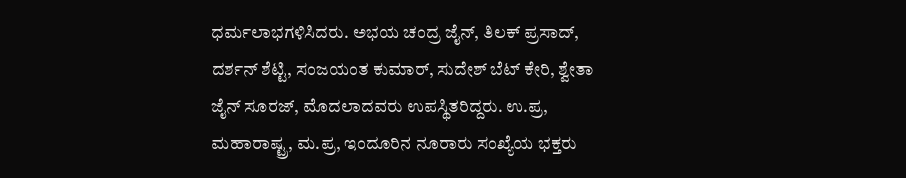ಧರ್ಮಲಾಭಗಳಿಸಿದರು. ಅಭಯ ಚಂದ್ರ ಜೈನ್, ತಿಲಕ್ ಪ್ರಸಾದ್, ದರ್ಶನ್ ಶೆಟ್ಟಿ, ಸಂಜಯಂತ ಕುಮಾರ್, ಸುದೇಶ್ ಬೆಟ್ ಕೇರಿ, ಶ್ವೇತಾ ಜೈನ್ ಸೂರಜ್, ಮೊದಲಾದವರು ಉಪಸ್ಥಿತರಿದ್ದರು. ಉ.ಪ್ರ, ಮಹಾರಾಷ್ಟ್ರ, ಮ.ಪ್ರ, ಇಂದೂರಿನ ನೂರಾರು ಸಂಖ್ಯೆಯ ಭಕ್ತರು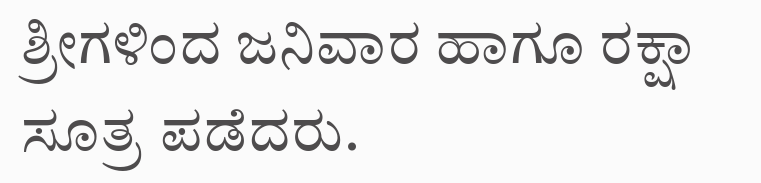ಶ್ರೀಗಳಿಂದ ಜನಿವಾರ ಹಾಗೂ ರಕ್ಷಾ ಸೂತ್ರ ಪಡೆದರು.